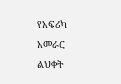የአፍሪካ አመራር ልህቀት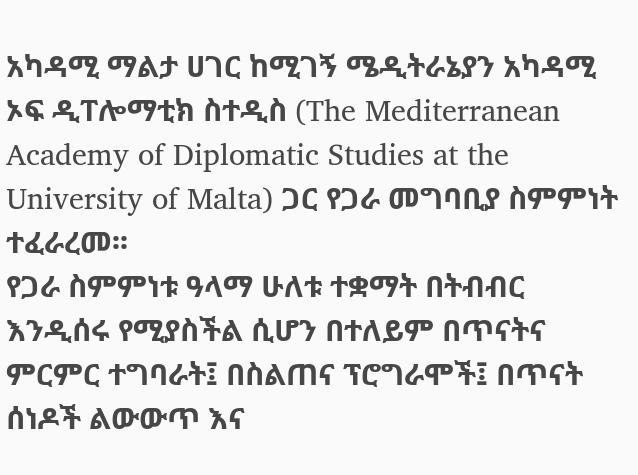አካዳሚ ማልታ ሀገር ከሚገኝ ሜዲትራኔያን አካዳሚ ኦፍ ዲፐሎማቲክ ስተዲስ (The Mediterranean Academy of Diplomatic Studies at the University of Malta) ጋር የጋራ መግባቢያ ስምምነት ተፈራረመ፡፡
የጋራ ስምምነቱ ዓላማ ሁለቱ ተቋማት በትብብር እንዲሰሩ የሚያስችል ሲሆን በተለይም በጥናትና ምርምር ተግባራት፤ በስልጠና ፕሮግራሞች፤ በጥናት ሰነዶች ልውውጥ እና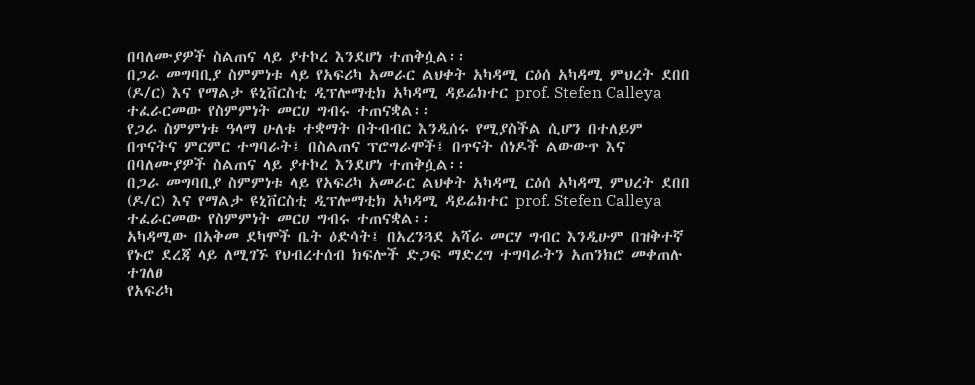በባለሙያዎች ስልጠና ላይ ያተኮረ እንደሆነ ተጠቅሷል፡፡
በጋራ መግባቢያ ስምምነቱ ላይ የአፍሪካ አመራር ልህቀት አካዳሚ ርዕሰ አካዳሚ ምህረት ደበበ (ዶ/ር) እና የማልታ ዩኒቨርስቲ ዲፕሎማቲክ አካዳሚ ዳይሬክተር prof. Stefen Calleya ተፈራርመው የስምምነት መርሀ ግብሩ ተጠናቋል፡፡
የጋራ ስምምነቱ ዓላማ ሁለቱ ተቋማት በትብብር እንዲሰሩ የሚያስችል ሲሆን በተለይም በጥናትና ምርምር ተግባራት፤ በስልጠና ፕሮግራሞች፤ በጥናት ሰነዶች ልውውጥ እና በባለሙያዎች ስልጠና ላይ ያተኮረ እንደሆነ ተጠቅሷል፡፡
በጋራ መግባቢያ ስምምነቱ ላይ የአፍሪካ አመራር ልህቀት አካዳሚ ርዕሰ አካዳሚ ምህረት ደበበ (ዶ/ር) እና የማልታ ዩኒቨርስቲ ዲፕሎማቲክ አካዳሚ ዳይሬክተር prof. Stefen Calleya ተፈራርመው የስምምነት መርሀ ግብሩ ተጠናቋል፡፡
አካዳሚው በአቅመ ደካሞች ቤት ዕድሳት፤ በአረንጓደ አሻራ መርሃ ግብር እንዲሁም በዝቅተኛ የኑሮ ደረጃ ላይ ለሚገኙ የህብረተሰብ ክፍሎች ድጋፍ ማድረግ ተግባራትን አጠንክሮ መቀጠሉ ተገለፀ
የአፍሪካ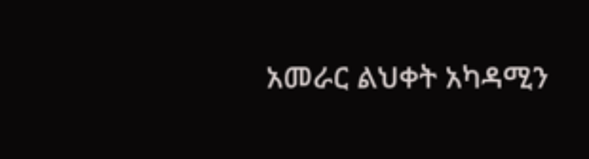አመራር ልህቀት አካዳሚን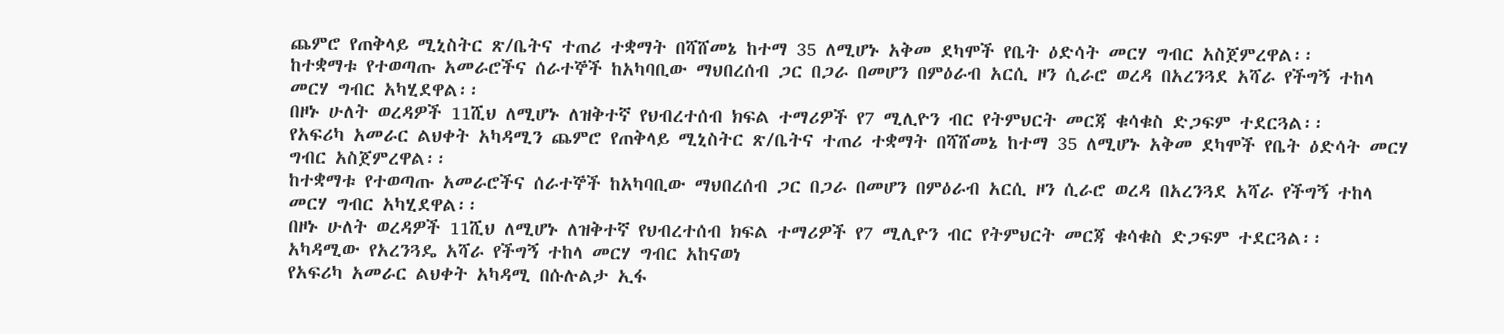ጨምሮ የጠቅላይ ሚኒስትር ጽ/ቤትና ተጠሪ ተቋማት በሻሸመኔ ከተማ 35 ለሚሆኑ አቅመ ደካሞች የቤት ዕድሳት መርሃ ግብር አስጀምረዋል፡፡
ከተቋማቱ የተወጣጡ አመራሮችና ሰራተኞች ከአካባቢው ማህበረሰብ ጋር በጋራ በመሆን በምዕራብ አርሲ ዞን ሲራሮ ወረዳ በአረንጓደ አሻራ የችግኝ ተከላ መርሃ ግብር አካሂደዋል፡፡
በዞኑ ሁለት ወረዳዎች 11ሺህ ለሚሆኑ ለዝቅተኛ የህብረተሰብ ክፍል ተማሪዎች የ7 ሚሊዮን ብር የትምህርት መርጃ ቁሳቁስ ድጋፍም ተደርጓል፡፡
የአፍሪካ አመራር ልህቀት አካዳሚን ጨምሮ የጠቅላይ ሚኒስትር ጽ/ቤትና ተጠሪ ተቋማት በሻሸመኔ ከተማ 35 ለሚሆኑ አቅመ ደካሞች የቤት ዕድሳት መርሃ ግብር አስጀምረዋል፡፡
ከተቋማቱ የተወጣጡ አመራሮችና ሰራተኞች ከአካባቢው ማህበረሰብ ጋር በጋራ በመሆን በምዕራብ አርሲ ዞን ሲራሮ ወረዳ በአረንጓደ አሻራ የችግኝ ተከላ መርሃ ግብር አካሂደዋል፡፡
በዞኑ ሁለት ወረዳዎች 11ሺህ ለሚሆኑ ለዝቅተኛ የህብረተሰብ ክፍል ተማሪዎች የ7 ሚሊዮን ብር የትምህርት መርጃ ቁሳቁስ ድጋፍም ተደርጓል፡፡
አካዳሚው የአረንጓዴ አሻራ የችግኝ ተከላ መርሃ ግብር አከናወነ
የአፍሪካ አመራር ልህቀት አካዳሚ በሱሉልታ ኢፋ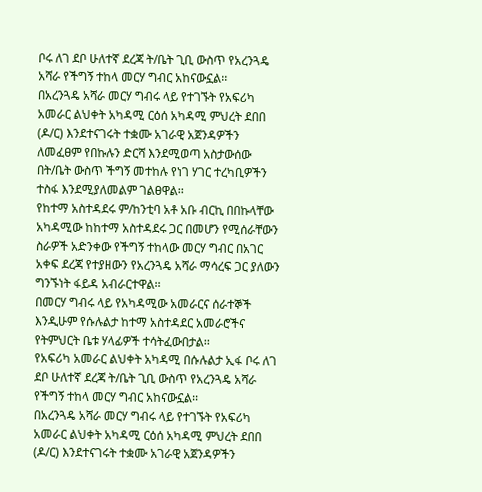ቦሩ ለገ ደቦ ሁለተኛ ደረጃ ት/ቤት ጊቢ ውስጥ የአረንጓዴ አሻራ የችግኝ ተከላ መርሃ ግብር አከናውኗል፡፡
በአረንጓዴ አሻራ መርሃ ግብሩ ላይ የተገኙት የአፍሪካ አመራር ልህቀት አካዳሚ ርዕሰ አካዳሚ ምህረት ደበበ (ዶ/ር) እንደተናገሩት ተቋሙ አገራዊ አጀንዳዎችን ለመፈፀም የበኩሉን ድርሻ እንደሚወጣ አስታውሰው በት/ቤት ውስጥ ችግኝ መተከሉ የነገ ሃገር ተረካቢዎችን ተስፋ እንደሚያለመልም ገልፀዋል፡፡
የከተማ አስተዳደሩ ም/ከንቲባ አቶ አቡ ብርኪ በበኩላቸው አካዳሚው ከከተማ አስተዳደሩ ጋር በመሆን የሚሰራቸውን ስራዎች አድንቀው የችግኝ ተከላው መርሃ ግብር በአገር አቀፍ ደረጃ የተያዘውን የአረንጓዴ አሻራ ማሳረፍ ጋር ያለውን ግንኙነት ፋይዳ አብራርተዋል፡፡
በመርሃ ግብሩ ላይ የአካዳሚው አመራርና ሰራተኞች እንዲሁም የሱሉልታ ከተማ አስተዳደር አመራሮችና የትምህርት ቤቱ ሃላፊዎች ተሳትፈውበታል፡፡
የአፍሪካ አመራር ልህቀት አካዳሚ በሱሉልታ ኢፋ ቦሩ ለገ ደቦ ሁለተኛ ደረጃ ት/ቤት ጊቢ ውስጥ የአረንጓዴ አሻራ የችግኝ ተከላ መርሃ ግብር አከናውኗል፡፡
በአረንጓዴ አሻራ መርሃ ግብሩ ላይ የተገኙት የአፍሪካ አመራር ልህቀት አካዳሚ ርዕሰ አካዳሚ ምህረት ደበበ (ዶ/ር) እንደተናገሩት ተቋሙ አገራዊ አጀንዳዎችን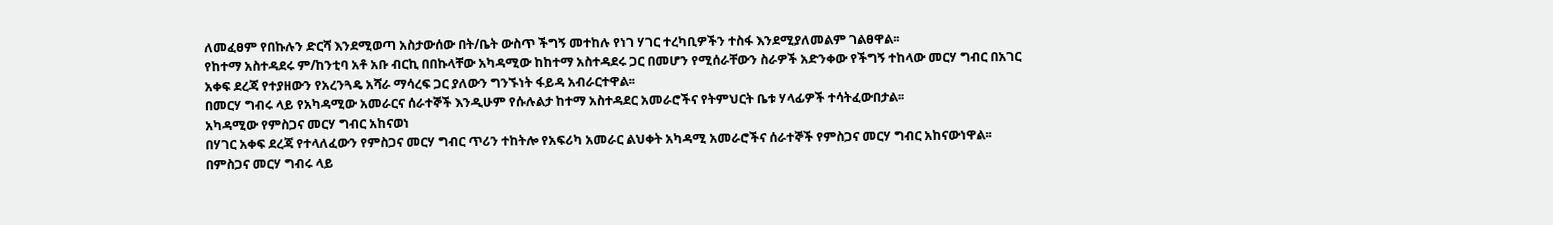ለመፈፀም የበኩሉን ድርሻ እንደሚወጣ አስታውሰው በት/ቤት ውስጥ ችግኝ መተከሉ የነገ ሃገር ተረካቢዎችን ተስፋ እንደሚያለመልም ገልፀዋል፡፡
የከተማ አስተዳደሩ ም/ከንቲባ አቶ አቡ ብርኪ በበኩላቸው አካዳሚው ከከተማ አስተዳደሩ ጋር በመሆን የሚሰራቸውን ስራዎች አድንቀው የችግኝ ተከላው መርሃ ግብር በአገር አቀፍ ደረጃ የተያዘውን የአረንጓዴ አሻራ ማሳረፍ ጋር ያለውን ግንኙነት ፋይዳ አብራርተዋል፡፡
በመርሃ ግብሩ ላይ የአካዳሚው አመራርና ሰራተኞች እንዲሁም የሱሉልታ ከተማ አስተዳደር አመራሮችና የትምህርት ቤቱ ሃላፊዎች ተሳትፈውበታል፡፡
አካዳሚው የምስጋና መርሃ ግብር አከናወነ
በሃገር አቀፍ ደረጃ የተላለፈውን የምስጋና መርሃ ግብር ጥሪን ተከትሎ የአፍሪካ አመራር ልህቀት አካዳሚ አመራሮችና ሰራተኞች የምስጋና መርሃ ግብር አከናውነዋል፡፡
በምስጋና መርሃ ግብሩ ላይ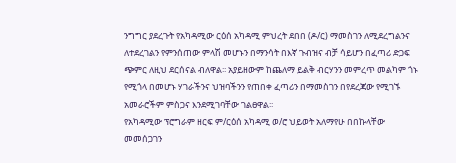ንግግር ያደረጉት የአካዳሚው ርዕሰ አካዳሚ ምህረት ደበበ (ዶ/ር) ማመስገን ለሚደረግልንና ለተደረገልን የምንሰጠው ምላሽ መሆኑን በማንሳት በእኛ ጉብዝና ብቻ ሳይሆን በፈጣሪ ድጋፍ ጭምር ለዚህ ደርሰናል ብለዋል፡፡ አያይዘውም ከጨለማ ይልቅ ብርሃንን መምረጥ መልካም ጎኑ የሚጎላ በመሆኑ ሃገራችንና ህዝባችንን የጠበቀ ፈጣሪን በማመስገን በየደረጃው የሚገኙ አመራሮችም ምስጋና እንደሚገባቸው ገልፀዋል፡፡
የአካዳሚው ፕሮግራም ዘርፍ ም/ርዕሰ አካዳሚ ወ/ሮ ህይወት አለማየሁ በበኩላቸው መመሰጋገን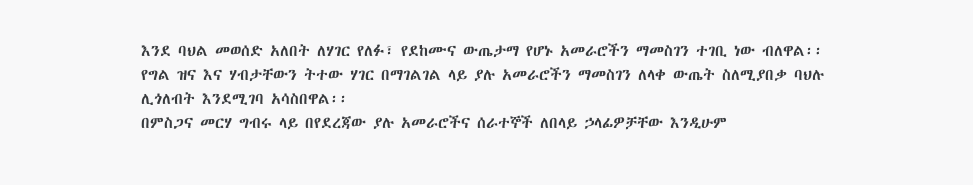እንደ ባህል መወሰድ አለበት ለሃገር የለፉ፣ የደከሙና ውጤታማ የሆኑ አመራሮችን ማመስገን ተገቢ ነው ብለዋል፡፡
የግል ዝና እና ሃብታቸውን ትተው ሃገር በማገልገል ላይ ያሉ አመራሮችን ማመስገን ለላቀ ውጤት ስለሚያበቃ ባህሉ ሊጎለብት እንደሚገባ አሳስበዋል፡፡
በምስጋና መርሃ ግብሩ ላይ በየደረጃው ያሉ አመራሮችና ሰራተኞች ለበላይ ኃላፊዎቻቸው እንዲሁም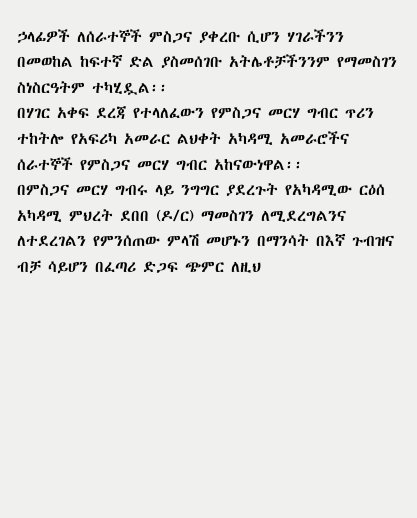ኃላፊዎች ለሰራተኞች ምስጋና ያቀረቡ ሲሆን ሃገራችንን በመወከል ከፍተኛ ድል ያስመሰገቡ አትሌቶቻችንንም የማመስገን ስነስርዓትም ተካሂዷል፡፡
በሃገር አቀፍ ደረጃ የተላለፈውን የምስጋና መርሃ ግብር ጥሪን ተከትሎ የአፍሪካ አመራር ልህቀት አካዳሚ አመራሮችና ሰራተኞች የምስጋና መርሃ ግብር አከናውነዋል፡፡
በምስጋና መርሃ ግብሩ ላይ ንግግር ያደረጉት የአካዳሚው ርዕሰ አካዳሚ ምህረት ደበበ (ዶ/ር) ማመስገን ለሚደረግልንና ለተደረገልን የምንሰጠው ምላሽ መሆኑን በማንሳት በእኛ ጉብዝና ብቻ ሳይሆን በፈጣሪ ድጋፍ ጭምር ለዚህ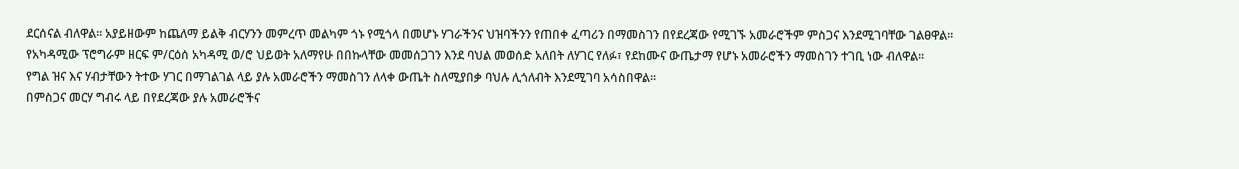ደርሰናል ብለዋል፡፡ አያይዘውም ከጨለማ ይልቅ ብርሃንን መምረጥ መልካም ጎኑ የሚጎላ በመሆኑ ሃገራችንና ህዝባችንን የጠበቀ ፈጣሪን በማመስገን በየደረጃው የሚገኙ አመራሮችም ምስጋና እንደሚገባቸው ገልፀዋል፡፡
የአካዳሚው ፕሮግራም ዘርፍ ም/ርዕሰ አካዳሚ ወ/ሮ ህይወት አለማየሁ በበኩላቸው መመሰጋገን እንደ ባህል መወሰድ አለበት ለሃገር የለፉ፣ የደከሙና ውጤታማ የሆኑ አመራሮችን ማመስገን ተገቢ ነው ብለዋል፡፡
የግል ዝና እና ሃብታቸውን ትተው ሃገር በማገልገል ላይ ያሉ አመራሮችን ማመስገን ለላቀ ውጤት ስለሚያበቃ ባህሉ ሊጎለብት እንደሚገባ አሳስበዋል፡፡
በምስጋና መርሃ ግብሩ ላይ በየደረጃው ያሉ አመራሮችና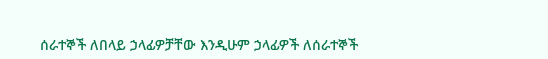ሰራተኞች ለበላይ ኃላፊዎቻቸው እንዲሁም ኃላፊዎች ለሰራተኞች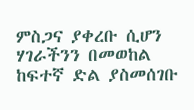ምስጋና ያቀረቡ ሲሆን ሃገራችንን በመወከል ከፍተኛ ድል ያስመሰገቡ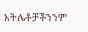አትሌቶቻችንንም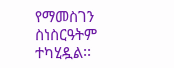የማመስገን ስነስርዓትም ተካሂዷል፡፡